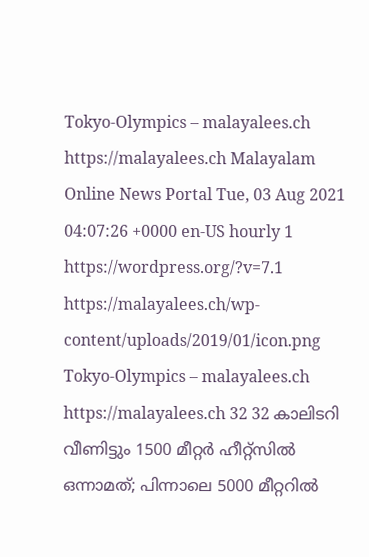Tokyo-Olympics – malayalees.ch https://malayalees.ch Malayalam Online News Portal Tue, 03 Aug 2021 04:07:26 +0000 en-US hourly 1 https://wordpress.org/?v=7.1 https://malayalees.ch/wp-content/uploads/2019/01/icon.png Tokyo-Olympics – malayalees.ch https://malayalees.ch 32 32 കാലിടറി വീണിട്ടും 1500 മീറ്റർ ഹീറ്റ്സിൽ ഒന്നാമത്; പിന്നാലെ 5000 മീറ്ററിൽ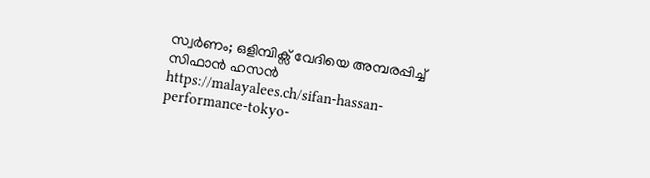സ്വർണം; ഒളിമ്പിക്സ് വേദിയെ അമ്പരപ്പിച്ച് സിഫാൻ ഹസൻ https://malayalees.ch/sifan-hassan-performance-tokyo-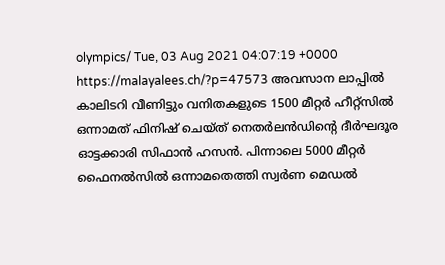olympics/ Tue, 03 Aug 2021 04:07:19 +0000 https://malayalees.ch/?p=47573 അവസാന ലാപ്പിൽ കാലിടറി വീണിട്ടും വനിതകളുടെ 1500 മീറ്റർ ഹീറ്റ്സിൽ ഒന്നാമത് ഫിനിഷ് ചെയ്ത് നെതർലൻഡിൻ്റെ ദീർഘദൂര ഓട്ടക്കാരി സിഫാൻ ഹസൻ. പിന്നാലെ 5000 മീറ്റർ ഫൈനൽസിൽ ഒന്നാമതെത്തി സ്വർണ മെഡൽ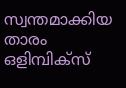സ്വന്തമാക്കിയ താരം ഒളിമ്പിക്സ്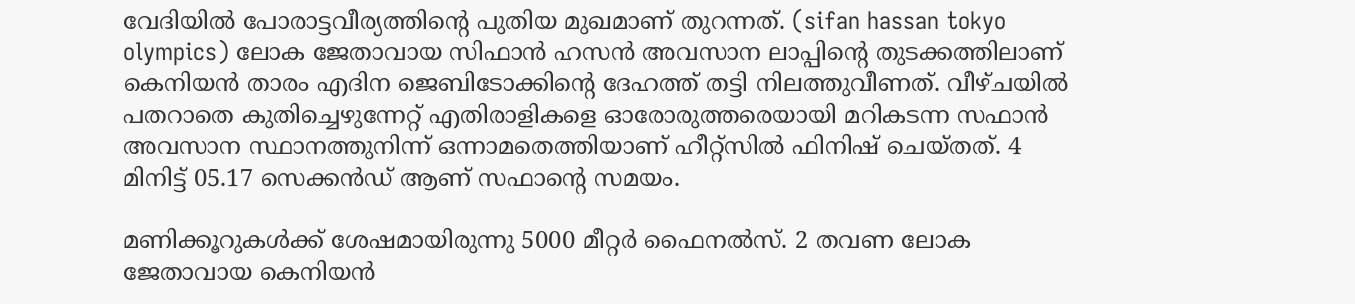വേദിയിൽ പോരാട്ടവീര്യത്തിൻ്റെ പുതിയ മുഖമാണ് തുറന്നത്. (sifan hassan tokyo olympics) ലോക ജേതാവായ സിഫാൻ ഹസൻ അവസാന ലാപ്പിൻ്റെ തുടക്കത്തിലാണ് കെനിയൻ താരം എദിന ജെബിടോക്കിൻ്റെ ദേഹത്ത് തട്ടി നിലത്തുവീണത്. വീഴ്ചയിൽ പതറാതെ കുതിച്ചെഴുന്നേറ്റ് എതിരാളികളെ ഓരോരുത്തരെയായി മറികടന്ന സഫാൻ അവസാന സ്ഥാനത്തുനിന്ന് ഒന്നാമതെത്തിയാണ് ഹീറ്റ്സിൽ ഫിനിഷ് ചെയ്തത്. 4 മിനിട്ട് 05.17 സെക്കൻഡ് ആണ് സഫാൻ്റെ സമയം.

മണിക്കൂറുകൾക്ക് ശേഷമായിരുന്നു 5000 മീറ്റർ ഫൈനൽസ്. 2 തവണ ലോക ജേതാവായ കെനിയൻ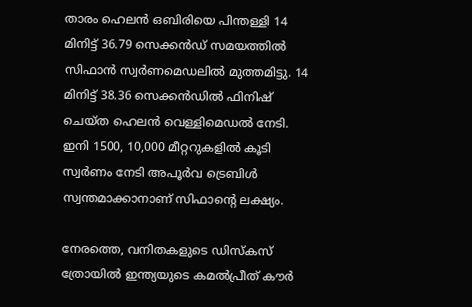താരം ഹെലൻ ഒബിരിയെ പിന്തള്ളി 14 മിനിട്ട് 36.79 സെക്കൻഡ് സമയത്തിൽ സിഫാൻ സ്വർണമെഡലിൽ മുത്തമിട്ടു. 14 മിനിട്ട് 38.36 സെക്കൻഡിൽ ഫിനിഷ് ചെയ്ത ഹെലൻ വെള്ളിമെഡൽ നേടി. ഇനി 1500, 10,000 മീറ്ററുകളിൽ കൂടി സ്വർണം നേടി അപൂർവ ട്രെബിൾ സ്വന്തമാക്കാനാണ് സിഫാൻ്റെ ലക്ഷ്യം.

നേരത്തെ, വനിതകളുടെ ഡിസ്കസ് ത്രോയിൽ ഇന്ത്യയുടെ കമൽപ്രീത് കൗർ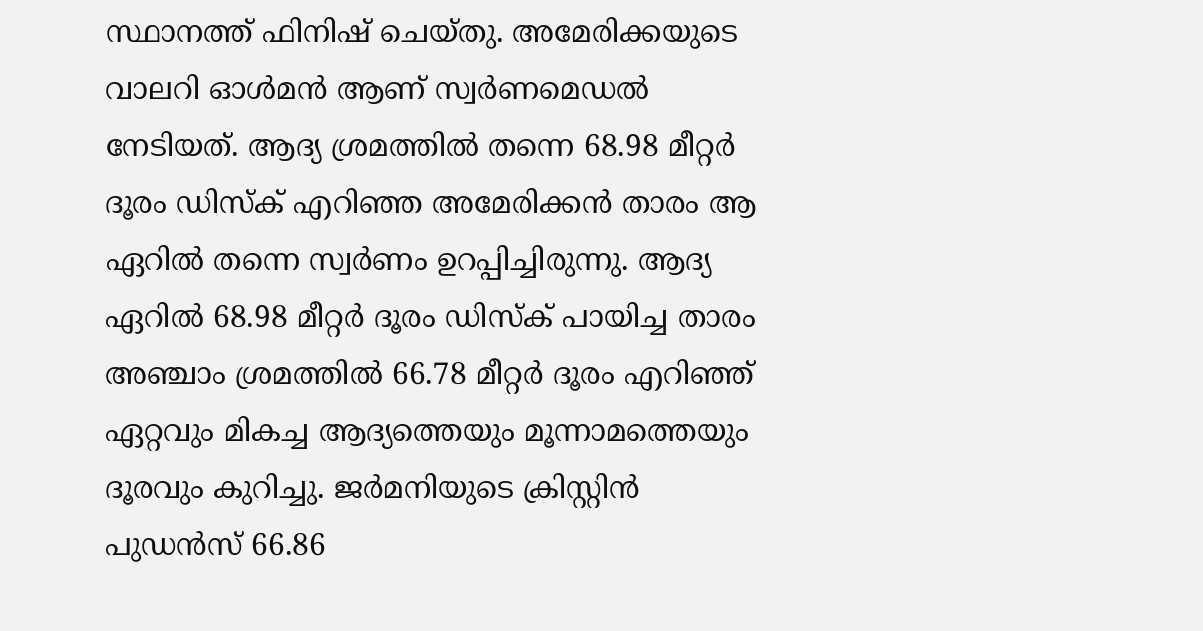സ്ഥാനത്ത് ഫിനിഷ് ചെയ്തു. അമേരിക്കയുടെ വാലറി ഓൾമൻ ആണ് സ്വർണമെഡൽ നേടിയത്. ആദ്യ ശ്രമത്തിൽ തന്നെ 68.98 മീറ്റർ ദൂരം ഡിസ്ക് എറിഞ്ഞ അമേരിക്കൻ താരം ആ ഏറിൽ തന്നെ സ്വർണം ഉറപ്പിച്ചിരുന്നു. ആദ്യ ഏറിൽ 68.98 മീറ്റർ ദൂരം ഡിസ്ക് പായിച്ച താരം അഞ്ചാം ശ്രമത്തിൽ 66.78 മീറ്റർ ദൂരം എറിഞ്ഞ് ഏറ്റവും മികച്ച ആദ്യത്തെയും മൂന്നാമത്തെയും ദൂരവും കുറിച്ചു. ജർമനിയുടെ ക്രിസ്റ്റിൻ പുഡൻസ് 66.86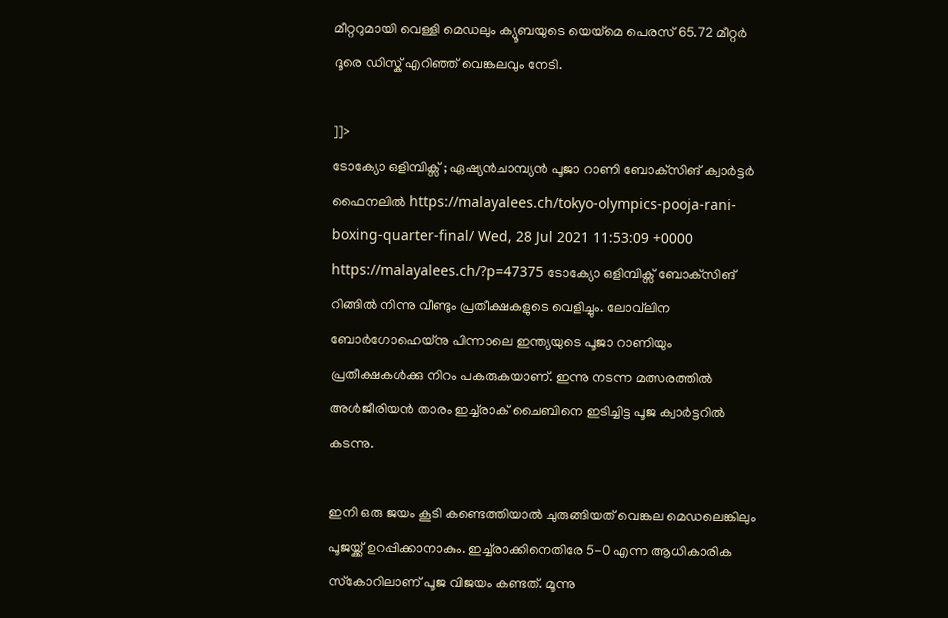മീറ്ററുമായി വെള്ളി മെഡലും ക്യൂബയുടെ യെയ്മെ പെരസ് 65.72 മീറ്റർ ദൂരെ ഡിസ്ക് എറിഞ്ഞ് വെങ്കലവും നേടി.

]]>
ടോക്യോ ഒളിമ്പിക്സ് ; ഏഷ്യന്‍ചാമ്പ്യൻ പൂജാ റാണി ബോക്‌സിങ് ക്വാര്‍ട്ടര്‍ ഫൈനലില്‍ https://malayalees.ch/tokyo-olympics-pooja-rani-boxing-quarter-final/ Wed, 28 Jul 2021 11:53:09 +0000 https://malayalees.ch/?p=47375 ടോക്യോ ഒളിമ്പിക്സ് ബോക്‌സിങ് റിങ്ങില്‍ നിന്നു വീണ്ടും പ്രതീക്ഷകളുടെ വെളിച്ചും. ലോവ്‌ലിന ബോര്‍ഗോഹെയ്‌നു പിന്നാലെ ഇന്ത്യയുടെ പൂജാ റാണിയും പ്രതീക്ഷകള്‍ക്കു നിറം പകരുകയാണ്. ഇന്നു നടന്ന മത്സരത്തില്‍ അള്‍ജീരിയന്‍ താരം ഇച്ച്‌രാക് ചൈബിനെ ഇടിച്ചിട്ട പൂജ ക്വാര്‍ട്ടറില്‍ കടന്നു.

ഇനി ഒരു ജയം കൂടി കണ്ടെത്തിയാല്‍ ചുരുങ്ങിയത് വെങ്കല മെഡലെങ്കിലും പൂജയ്ക്ക് ഉറപ്പിക്കാനാകും. ഇച്ച്‌രാക്കിനെതിരേ 5-0 എന്ന ആധികാരിക സ്‌കോറിലാണ് പൂജ വിജയം കണ്ടത്. മൂന്നു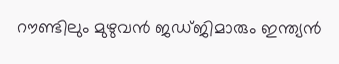റൗണ്ടിലും മുഴുവന്‍ ജഡ്ജിമാരും ഇന്ത്യന്‍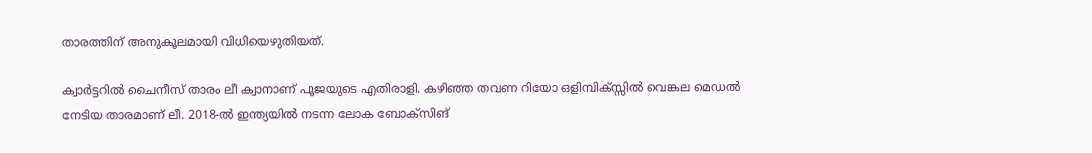താരത്തിന് അനുകൂലമായി വിധിയെഴുതിയത്.

ക്വാര്‍ട്ടറില്‍ ചൈനീസ് താരം ലീ ക്വാനാണ് പൂജയുടെ എതിരാളി. കഴിഞ്ഞ തവണ റിയോ ഒളിമ്പിക്സ്സില്‍ വെങ്കല മെഡല്‍ നേടിയ താരമാണ് ലീ. 2018-ല്‍ ഇന്ത്യയില്‍ നടന്ന ലോക ബോക്‌സിങ്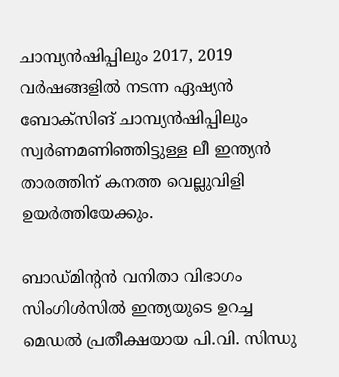ചാമ്പ്യൻഷിപ്പിലും 2017, 2019 വര്‍ഷങ്ങളില്‍ നടന്ന ഏഷ്യന്‍ ബോക്‌സിങ് ചാമ്പ്യൻഷിപ്പിലും സ്വര്‍ണമണിഞ്ഞിട്ടുള്ള ലീ ഇന്ത്യന്‍ താരത്തിന് കനത്ത വെല്ലുവിളി ഉയര്‍ത്തിയേക്കും.

ബാഡ്മിന്റൻ വനിതാ വിഭാഗം സിംഗിൾസിൽ ഇന്ത്യയുടെ ഉറച്ച മെഡൽ പ്രതീക്ഷയായ പി.വി. സിന്ധു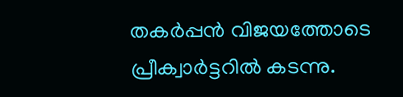തകർപ്പൻ വിജയത്തോടെ പ്രീക്വാർട്ടറിൽ കടന്നു.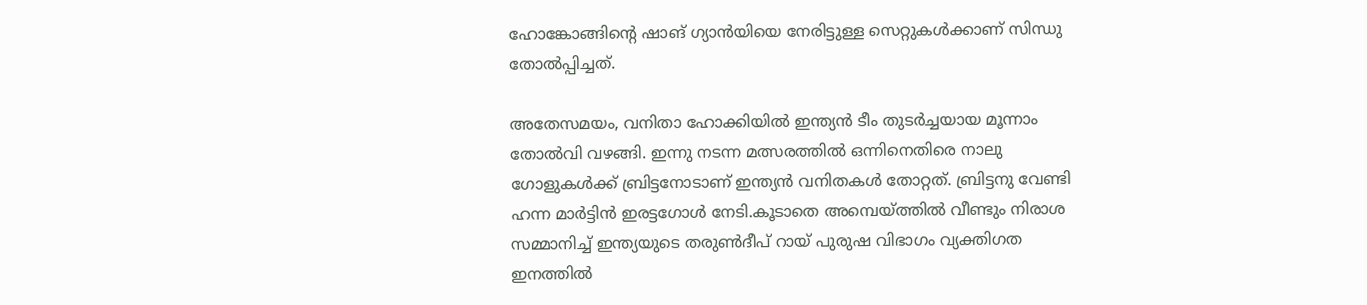ഹോങ്കോങ്ങിന്റെ ഷാങ് ഗ്യാൻയിയെ നേരിട്ടുള്ള സെറ്റുകൾക്കാണ് സിന്ധു തോൽപ്പിച്ചത്.

അതേസമയം, വനിതാ ഹോക്കിയിൽ ഇന്ത്യൻ ടീം തുടർച്ചയായ മൂന്നാം തോൽവി വഴങ്ങി. ഇന്നു നടന്ന മത്സരത്തിൽ ഒന്നിനെതിരെ നാലു ഗോളുകൾക്ക് ബ്രിട്ടനോടാണ് ഇന്ത്യൻ വനിതകൾ തോറ്റത്. ബ്രിട്ടനു വേണ്ടി ഹന്ന മാർട്ടിൻ ഇരട്ടഗോൾ നേടി.കൂടാതെ അമ്പെയ്ത്തിൽ വീണ്ടും നിരാശ സമ്മാനിച്ച് ഇന്ത്യയുടെ തരുൺദീപ് റായ് പുരുഷ വിഭാഗം വ്യക്തിഗത ഇനത്തിൽ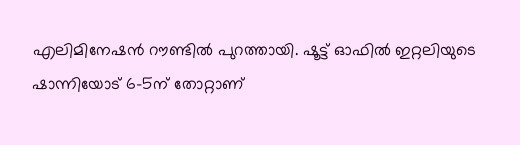എലിമിനേഷൻ റൗണ്ടിൽ പുറത്തായി. ഷൂട്ട് ഓഫിൽ ഇറ്റലിയുടെ ഷാന്നിയോട് 6–5ന് തോറ്റാണ്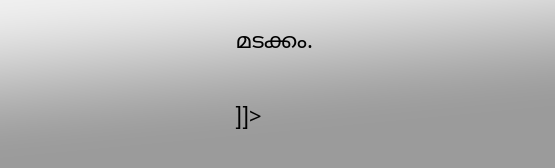മടക്കം.

]]>